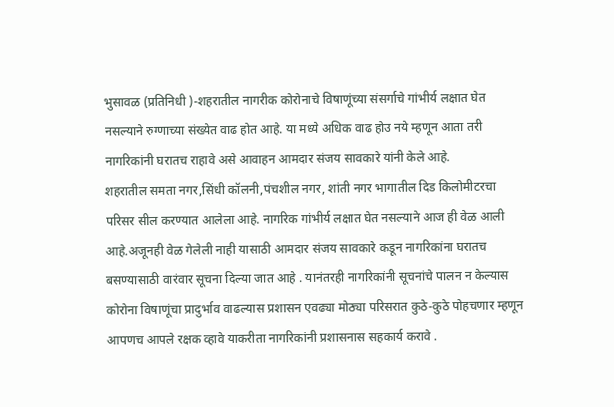भुसावळ (प्रतिनिधी )-शहरातील नागरीक कोरोनाचे विषाणूंच्या संसर्गाचे गांभीर्य लक्षात घेत नसल्याने रुग्णाच्या संख्येत वाढ होत आहे. या मध्ये अधिक वाढ होउ नये म्हणून आता तरी नागरिकांनी घरातच राहावे असे आवाहन आमदार संजय सावकारे यांनी केले आहे.
शहरातील समता नगर,सिंधी कॉलनी,पंचशील नगर, शांती नगर भागातील दिड किलोमीटरचा परिसर सील करण्यात आलेला आहे. नागरिक गांभीर्य लक्षात घेत नसल्याने आज ही वेळ आली आहे.अजूनही वेळ गेलेली नाही यासाठी आमदार संजय सावकारे कडून नागरिकांना घरातच बसण्यासाठी वारंवार सूचना दिल्या जात आहे . यानंतरही नागरिकांनी सूचनांचे पालन न केल्यास कोरोना विषाणूंचा प्रादुर्भाव वाढल्यास प्रशासन एवढ्या मोठ्या परिसरात कुठे-कुठे पोहचणार म्हणून आपणच आपले रक्षक व्हावे याकरीता नागरिकांनी प्रशासनास सहकार्य करावे .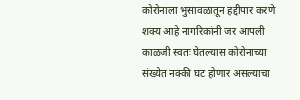कोरोनाला भुसावळातून हद्दीपार करणे शक्य आहे नागरिकांनी जर आपली काळजी स्वतः घेतल्यास कोरोनाच्या संख्येत नक्की घट होणार असल्याचा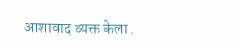आशावाद व्यक्त केला .